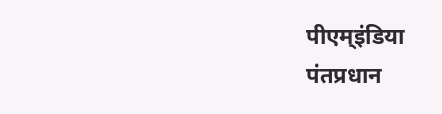पीएम्इंडिया
पंतप्रधान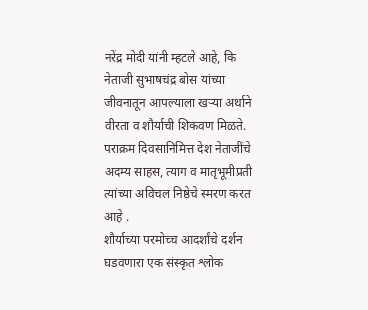नरेंद्र मोदी यांनी म्हटले आहे, कि नेताजी सुभाषचंद्र बोस यांच्या जीवनातून आपल्याला खऱ्या अर्थाने वीरता व शौर्याची शिकवण मिळते. पराक्रम दिवसानिमित्त देश नेताजींचे अदम्य साहस, त्याग व मातृभूमीप्रती त्यांच्या अविचल निष्ठेचे स्मरण करत आहे .
शौर्याच्या परमोच्च आदर्शांचे दर्शन घडवणारा एक संस्कृत श्लोक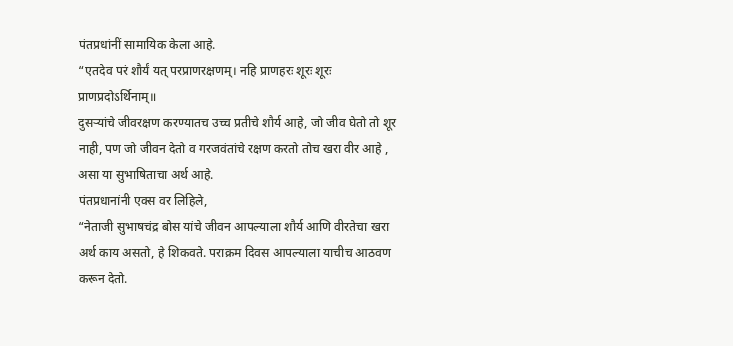पंतप्रधांनीं सामायिक केला आहे.
“एतदेव परं शौर्यं यत् परप्राणरक्षणम्। नहि प्राणहरः शूरः शूरः प्राणप्रदोऽर्थिनाम्॥
दुसऱ्यांचे जीवरक्षण करण्यातच उच्च प्रतीचे शौर्य आहे, जो जीव घेतो तो शूर नाही, पण जो जीवन देतो व गरजवंतांचे रक्षण करतो तोच खरा वीर आहे , असा या सुभाषिताचा अर्थ आहे.
पंतप्रधानांनी एक्स वर लिहिले,
“नेताजी सुभाषचंद्र बोस यांचे जीवन आपल्याला शौर्य आणि वीरतेचा खरा अर्थ काय असतो, हे शिकवते. पराक्रम दिवस आपल्याला याचीच आठवण करून देतो.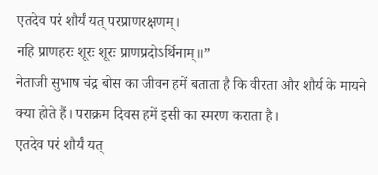एतदेव परं शौर्यं यत् परप्राणरक्षणम्।
नहि प्राणहरः शूरः शूरः प्राणप्रदोऽर्थिनाम्॥”
नेताजी सुभाष चंद्र बोस का जीवन हमें बताता है कि वीरता और शौर्य के मायने क्या होते हैं। पराक्रम दिवस हमें इसी का स्मरण कराता है।
एतदेव परं शौर्यं यत्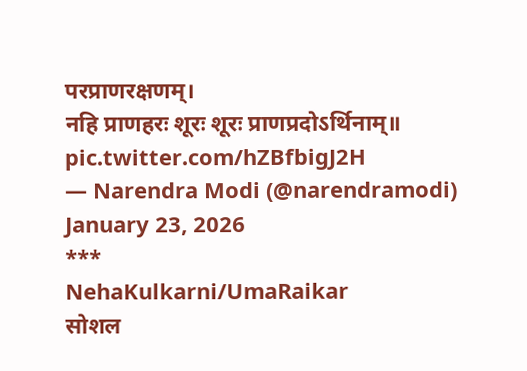परप्राणरक्षणम्।
नहि प्राणहरः शूरः शूरः प्राणप्रदोऽर्थिनाम्॥ pic.twitter.com/hZBfbigJ2H
— Narendra Modi (@narendramodi) January 23, 2026
***
NehaKulkarni/UmaRaikar
सोशल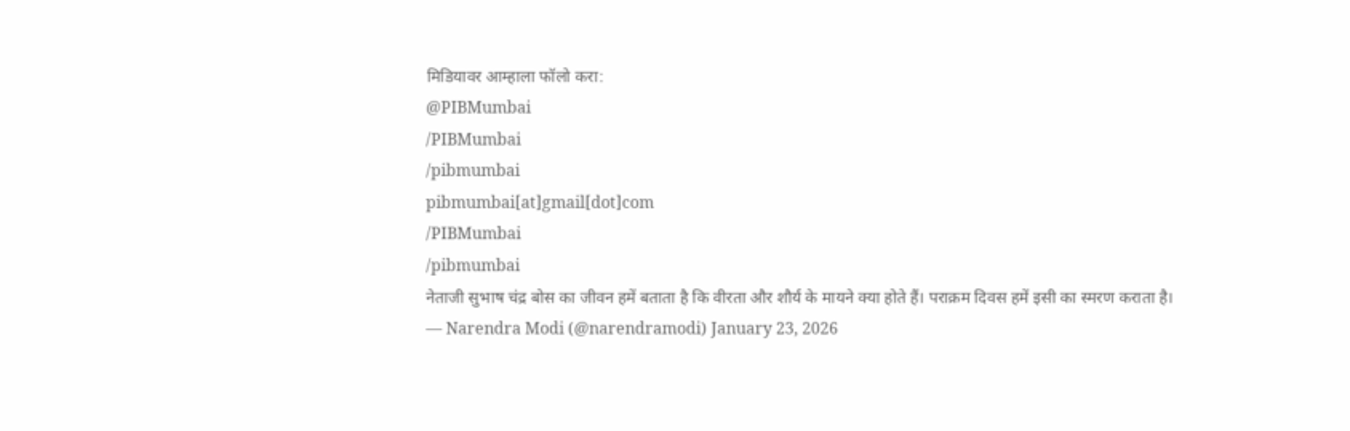मिडियावर आम्हाला फॉलो करा:
@PIBMumbai
/PIBMumbai
/pibmumbai
pibmumbai[at]gmail[dot]com
/PIBMumbai
/pibmumbai
नेताजी सुभाष चंद्र बोस का जीवन हमें बताता है कि वीरता और शौर्य के मायने क्या होते हैं। पराक्रम दिवस हमें इसी का स्मरण कराता है।
— Narendra Modi (@narendramodi) January 23, 2026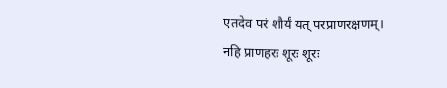एतदेव परं शौर्यं यत् परप्राणरक्षणम्।
नहि प्राणहरः शूरः शूरः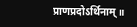प्राणप्रदोऽर्थिनाम्॥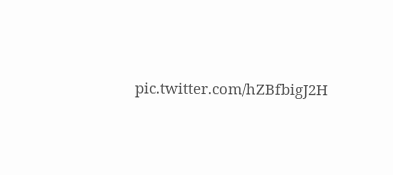pic.twitter.com/hZBfbigJ2H